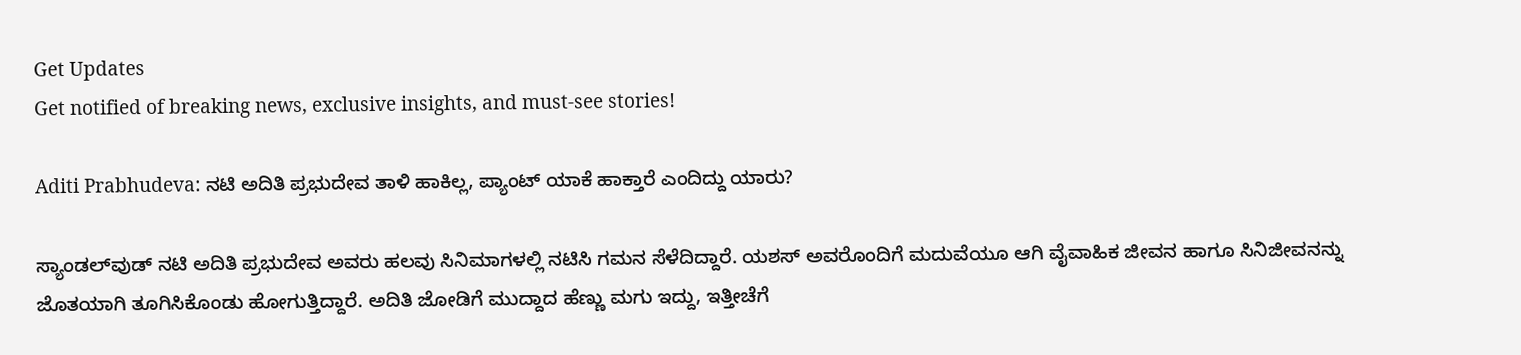Get Updates
Get notified of breaking news, exclusive insights, and must-see stories!

Aditi Prabhudeva: ನಟಿ ಅದಿತಿ ಪ್ರಭುದೇವ ತಾಳಿ ಹಾಕಿಲ್ಲ, ಪ್ಯಾಂಟ್‌ ಯಾಕೆ ಹಾಕ್ತಾರೆ ಎಂದಿದ್ದು ಯಾರು?

ಸ್ಯಾಂಡಲ್‌ವುಡ್‌ ನಟಿ ಅದಿತಿ ಪ್ರಭುದೇವ ಅವರು ಹಲವು ಸಿನಿಮಾಗಳಲ್ಲಿ ನಟಿಸಿ ಗಮನ ಸೆಳೆದಿದ್ದಾರೆ. ಯಶಸ್‌ ಅವರೊಂದಿಗೆ ಮದುವೆಯೂ ಆಗಿ ವೈವಾಹಿಕ ಜೀವನ ಹಾಗೂ ಸಿನಿಜೀವನನ್ನು ಜೊತಯಾಗಿ ತೂಗಿಸಿಕೊಂಡು ಹೋಗುತ್ತಿದ್ದಾರೆ. ಅದಿತಿ ಜೋಡಿಗೆ ಮುದ್ದಾದ ಹೆಣ್ಣು ಮಗು ಇದ್ದು, ಇತ್ತೀಚೆಗೆ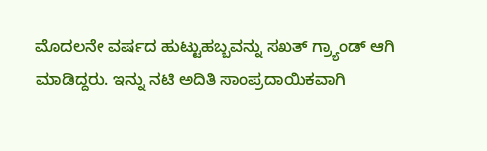ಮೊದಲನೇ ವರ್ಷದ ಹುಟ್ಟುಹಬ್ಬವನ್ನು ಸಖತ್‌ ಗ್ರ್ಯಾಂಡ್‌ ಆಗಿ ಮಾಡಿದ್ದರು. ಇನ್ನು ನಟಿ ಅದಿತಿ ಸಾಂಪ್ರದಾಯಿಕವಾಗಿ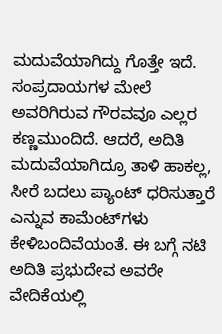ಮದುವೆಯಾಗಿದ್ದು ಗೊತ್ತೇ ಇದೆ. ಸಂಪ್ರದಾಯಗಳ ಮೇಲೆ ಅವರಿಗಿರುವ ಗೌರವವೂ ಎಲ್ಲರ ಕಣ್ಣಮುಂದಿದೆ. ಆದರೆ, ಅದಿತಿ ಮದುವೆಯಾಗಿದ್ರೂ ತಾಳಿ ಹಾಕಲ್ಲ, ಸೀರೆ ಬದಲು ಪ್ಯಾಂಟ್‌ ಧರಿಸುತ್ತಾರೆ ಎನ್ನುವ ಕಾಮೆಂಟ್‌ಗಳು ಕೇಳಿಬಂದಿವೆಯಂತೆ. ಈ ಬಗ್ಗೆ ನಟಿ ಅದಿತಿ ಪ್ರಭುದೇವ ಅವರೇ ವೇದಿಕೆಯಲ್ಲಿ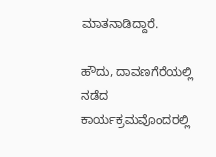ಮಾತನಾಡಿದ್ದಾರೆ.

ಹೌದು, ದಾವಣಗೆರೆಯಲ್ಲಿ ನಡೆದ ಕಾರ್ಯಕ್ರಮವೊಂದರಲ್ಲಿ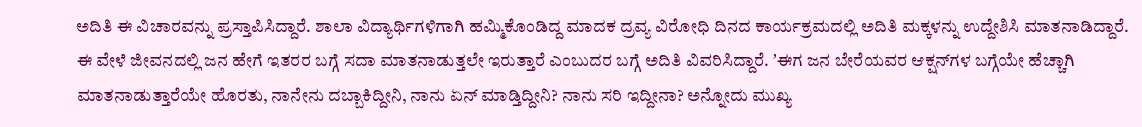ಅದಿತಿ ಈ ವಿಚಾರವನ್ನು ಪ್ರಸ್ತಾಪಿಸಿದ್ದಾರೆ. ಶಾಲಾ ವಿದ್ಯಾರ್ಥಿಗಳಿಗಾಗಿ ಹಮ್ಮಿಕೊಂಡಿದ್ದ ಮಾದಕ ದ್ರವ್ಯ ವಿರೋಧಿ ದಿನದ ಕಾರ್ಯಕ್ರಮದಲ್ಲಿ ಅದಿತಿ ಮಕ್ಕಳನ್ನು ಉದ್ದೇಶಿಸಿ ಮಾತನಾಡಿದ್ದಾರೆ. ಈ ವೇಳೆ ಜೀವನದಲ್ಲಿ ಜನ ಹೇಗೆ ಇತರರ ಬಗ್ಗೆ ಸದಾ ಮಾತನಾಡುತ್ತಲೇ ಇರುತ್ತಾರೆ ಎಂಬುದರ ಬಗ್ಗೆ ಅದಿತಿ ವಿವರಿಸಿದ್ದಾರೆ. ʼಈಗ ಜನ ಬೇರೆಯವರ ಆಕ್ಷನ್‌ಗಳ ಬಗ್ಗೆಯೇ ಹೆಚ್ಚಾಗಿ ಮಾತನಾಡುತ್ತಾರೆಯೇ ಹೊರತು, ನಾನೇನು ದಬ್ಬಾಕಿದ್ದೀನಿ, ನಾನು ಏನ್‌ ಮಾಡ್ತಿದ್ದೀನಿ? ನಾನು ಸರಿ ಇದ್ದೀನಾ? ಅನ್ನೋದು ಮುಖ್ಯ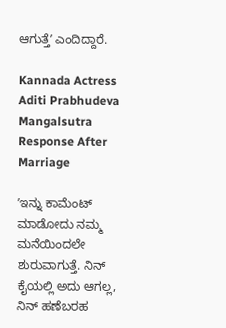ಆಗುತ್ತೆʼ ಎಂದಿದ್ದಾರೆ.

Kannada Actress Aditi Prabhudeva Mangalsutra Response After Marriage

ʼಇನ್ನು ಕಾಮೆಂಟ್‌ ಮಾಡೋದು ನಮ್ಮ ಮನೆಯಿಂದಲೇ ಶುರುವಾಗುತ್ತೆ. ನಿನ್‌ ಕೈಯಲ್ಲಿ ಅದು ಆಗಲ್ಲ, ನಿನ್‌ ಹಣೆಬರಹ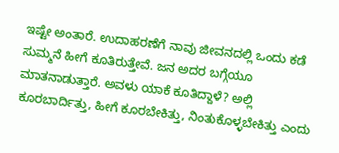ಇಷ್ಟೇ ಅಂತಾರೆ. ಉದಾಹರಣೆಗೆ ನಾವು ಜೀವನದಲ್ಲಿ ಒಂದು ಕಡೆ ಸುಮ್ಮನೆ ಹೀಗೆ ಕೂತಿರುತ್ತೇವೆ. ಜನ ಅದರ ಬಗ್ಗೆಯೂ ಮಾತನಾಡುತ್ತಾರೆ. ಅವಳು ಯಾಕೆ ಕೂತಿದ್ದಾಳೆ? ಅಲ್ಲಿ ಕೂರಬಾರ್ದಿತ್ತು, ಹೀಗೆ ಕೂರಬೇಕಿತ್ತು, ನಿಂತುಕೊಳ್ಳಬೇಕಿತ್ತು ಎಂದು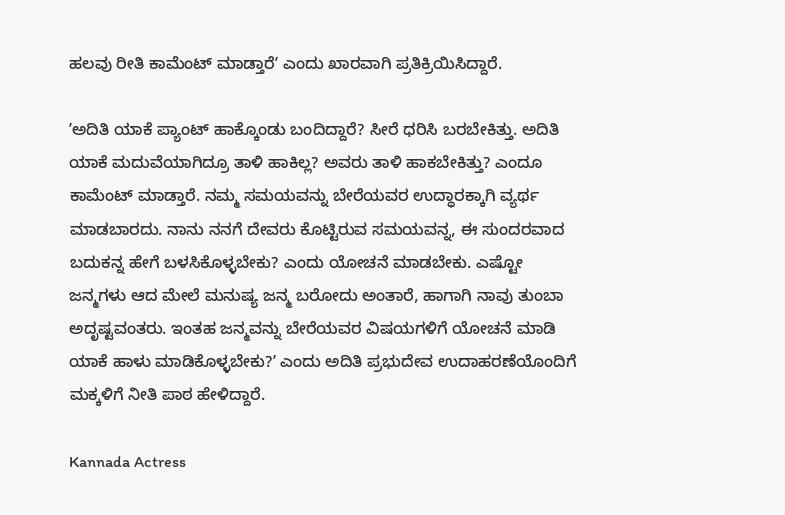ಹಲವು ರೀತಿ ಕಾಮೆಂಟ್‌ ಮಾಡ್ತಾರೆʼ ಎಂದು ಖಾರವಾಗಿ ಪ್ರತಿಕ್ರಿಯಿಸಿದ್ದಾರೆ.

ʼಅದಿತಿ ಯಾಕೆ ಪ್ಯಾಂಟ್‌ ಹಾಕ್ಕೊಂಡು ಬಂದಿದ್ದಾರೆ? ಸೀರೆ ಧರಿಸಿ ಬರಬೇಕಿತ್ತು. ಅದಿತಿ ಯಾಕೆ ಮದುವೆಯಾಗಿದ್ರೂ ತಾಳಿ ಹಾಕಿಲ್ಲ? ಅವರು ತಾಳಿ ಹಾಕಬೇಕಿತ್ತು? ಎಂದೂ ಕಾಮೆಂಟ್‌ ಮಾಡ್ತಾರೆ. ನಮ್ಮ ಸಮಯವನ್ನು ಬೇರೆಯವರ ಉದ್ಧಾರಕ್ಕಾಗಿ ವ್ಯರ್ಥ ಮಾಡಬಾರದು. ನಾನು ನನಗೆ ದೇವರು ಕೊಟ್ಟಿರುವ ಸಮಯವನ್ನ, ಈ ಸುಂದರವಾದ ಬದುಕನ್ನ ಹೇಗೆ ಬಳಸಿಕೊಳ್ಳಬೇಕು? ಎಂದು ಯೋಚನೆ ಮಾಡಬೇಕು. ಎಷ್ಟೋ ಜನ್ಮಗಳು ಆದ ಮೇಲೆ ಮನುಷ್ಯ ಜನ್ಮ ಬರೋದು ಅಂತಾರೆ, ಹಾಗಾಗಿ ನಾವು ತುಂಬಾ ಅದೃಷ್ಟವಂತರು. ಇಂತಹ ಜನ್ಮವನ್ನು ಬೇರೆಯವರ ವಿಷಯಗಳಿಗೆ ಯೋಚನೆ ಮಾಡಿ ಯಾಕೆ ಹಾಳು ಮಾಡಿಕೊಳ್ಳಬೇಕು?ʼ ಎಂದು ಅದಿತಿ ಪ್ರಭುದೇವ ಉದಾಹರಣೆಯೊಂದಿಗೆ ಮಕ್ಕಳಿಗೆ ನೀತಿ ಪಾಠ ಹೇಳಿದ್ದಾರೆ.

Kannada Actress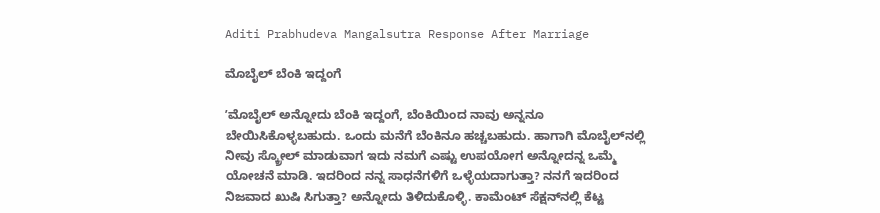Aditi Prabhudeva Mangalsutra Response After Marriage

ಮೊಬೈಲ್‌ ಬೆಂಕಿ ಇದ್ದಂಗೆ

ʼಮೊಬೈಲ್‌ ಅನ್ನೋದು ಬೆಂಕಿ ಇದ್ದಂಗೆ, ಬೆಂಕಿಯಿಂದ ನಾವು ಅನ್ನನೂ ಬೇಯಿಸಿಕೊಳ್ಳಬಹುದು. ಒಂದು ಮನೆಗೆ ಬೆಂಕಿನೂ ಹಚ್ಚಬಹುದು. ಹಾಗಾಗಿ ಮೊಬೈಲ್‌ನಲ್ಲಿ ನೀವು ಸ್ಕ್ರೋಲ್‌ ಮಾಡುವಾಗ ಇದು ನಮಗೆ ಎಷ್ಟು ಉಪಯೋಗ ಅನ್ನೋದನ್ನ ಒಮ್ಮೆ ಯೋಚನೆ ಮಾಡಿ. ಇದರಿಂದ ನನ್ನ ಸಾಧನೆಗಳಿಗೆ ಒಳ್ಳೆಯದಾಗುತ್ತಾ? ನನಗೆ ಇದರಿಂದ ನಿಜವಾದ ಖುಷಿ ಸಿಗುತ್ತಾ? ಅನ್ನೋದು ತಿಳಿದುಕೊಳ್ಳಿ. ಕಾಮೆಂಟ್‌ ಸೆಕ್ಷನ್‌ನಲ್ಲಿ ಕೆಟ್ಟ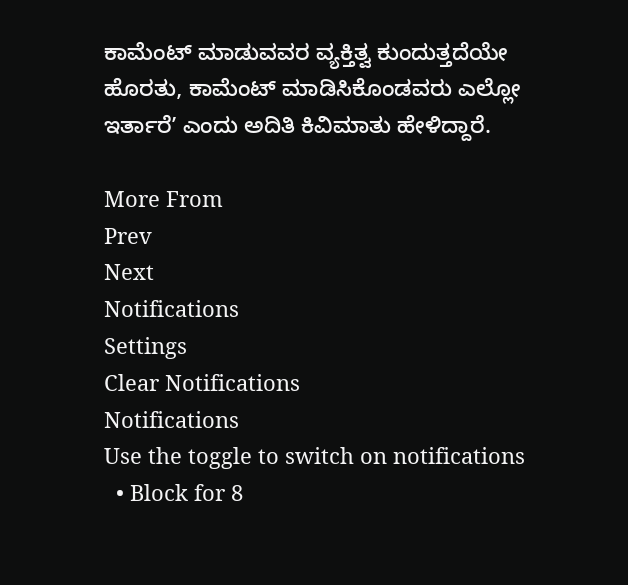ಕಾಮೆಂಟ್‌ ಮಾಡುವವರ ವ್ಯಕ್ತಿತ್ವ ಕುಂದುತ್ತದೆಯೇ ಹೊರತು, ಕಾಮೆಂಟ್‌ ಮಾಡಿಸಿಕೊಂಡವರು ಎಲ್ಲೋ ಇರ್ತಾರೆʼ ಎಂದು ಅದಿತಿ ಕಿವಿಮಾತು ಹೇಳಿದ್ದಾರೆ.

More From
Prev
Next
Notifications
Settings
Clear Notifications
Notifications
Use the toggle to switch on notifications
  • Block for 8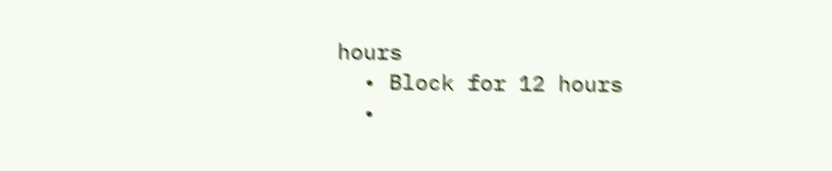hours
  • Block for 12 hours
  •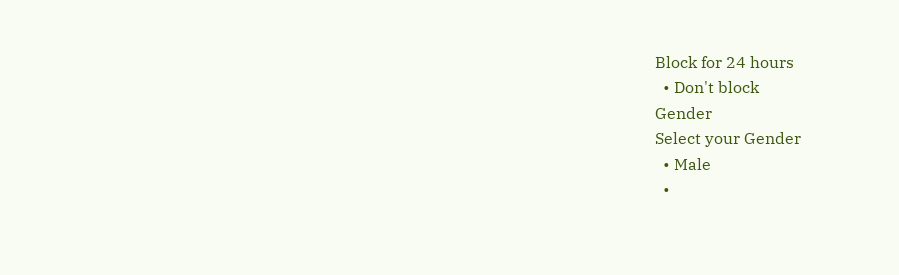Block for 24 hours
  • Don't block
Gender
Select your Gender
  • Male
  •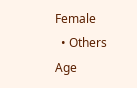Female
  • Others
Age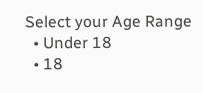Select your Age Range
  • Under 18
  • 18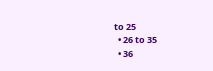to 25
  • 26 to 35
  • 36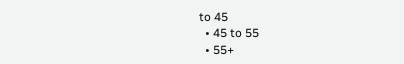to 45
  • 45 to 55
  • 55+